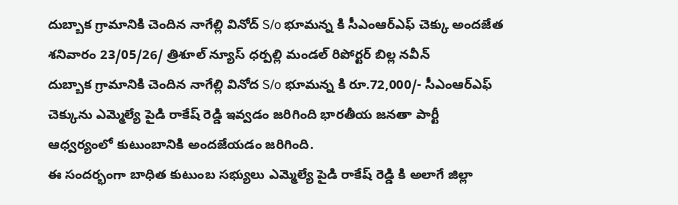దుబ్బాక గ్రామానికి చెందిన నాగేల్లి వినోద్ S/o భూమన్న కి సీఎంఆర్ఎఫ్ చెక్కు అందజేత
శనివారం 23/05/26/ త్రిశూల్ న్యూస్ ధర్పల్లి మండల్ రిపోర్టర్ బిల్ల నవీన్
దుబ్బాక గ్రామానికి చెందిన నాగేల్లి వినోద S/o భూమన్న కి రూ.72,000/- సీఎంఆర్ఎఫ్ చెక్కును ఎమ్మెల్యే పైడి రాకేష్ రెడ్డి ఇవ్వడం జరిగింది భారతీయ జనతా పార్టీ ఆధ్వర్యంలో కుటుంబానికి అందజేయడం జరిగింది.
ఈ సందర్భంగా బాధిత కుటుంబ సభ్యులు ఎమ్మెల్యే పైడి రాకేష్ రెడ్డి కి అలాగే జిల్లా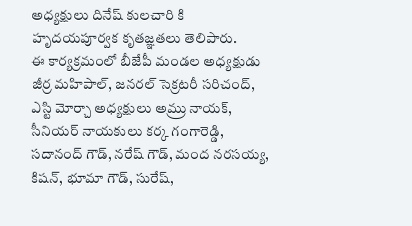అధ్యక్షులు దినేష్ కులచారి కి హృదయపూర్వక కృతజ్ఞతలు తెలిపారు.
ఈ కార్యక్రమంలో బీజేపీ మండల అధ్యక్షుడు జీర్ర మహిపాల్, జనరల్ సెక్రటరీ సరిచంద్, ఎస్టి మోర్చా అధ్యక్షులు అమ్రు నాయక్, సీనియర్ నాయకులు కర్క గంగారెడ్డి, సదానంద్ గౌడ్, నరేష్ గౌడ్, మంద నరసయ్య, కిషన్, భూమా గౌడ్, సురేష్,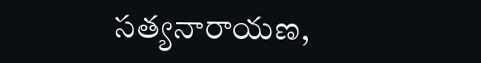సత్యనారాయణ,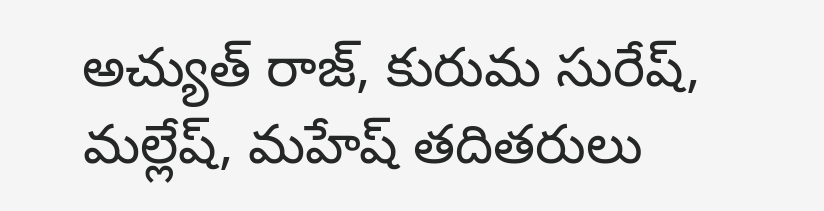అచ్యుత్ రాజ్, కురుమ సురేష్, మల్లేష్, మహేష్ తదితరులు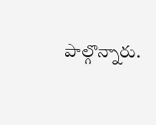పాల్గొన్నారు.